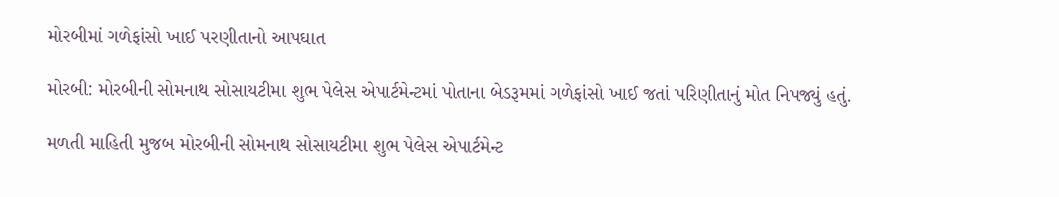મોરબીમાં ગળેફાંસો ખાઈ પરણીતાનો આપઘાત

મોરબી: મોરબીની સોમનાથ સોસાયટીમા શુભ પેલેસ એપાર્ટમેન્ટમાં પોતાના બેડરૂમમાં ગળેફાંસો ખાઈ જતાં પરિણીતાનું મોત નિપજ્યું હતું.

મળતી માહિતી મુજબ મોરબીની સોમનાથ સોસાયટીમા શુભ પેલેસ એપાર્ટમેન્ટ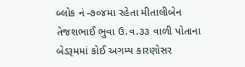બ્લોક નં -૭૦૪મા રહેતા મીતાલીબેન તેજશભાઈ ભુવા ઉ.વ.૩૩ વાળી પોતાના બેડરૂમમાં કોઈ અગમ્ય કારણોસર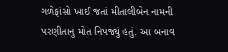ગળેફાંસો ખાઈ જતાં મીતાલીબેન નામની પરણીતાનુ મોત નિપજ્યું હતું. આ બનાવ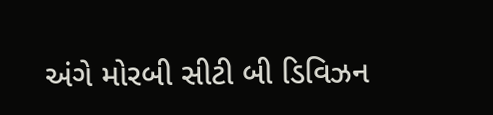અંગે મોરબી સીટી બી ડિવિઝન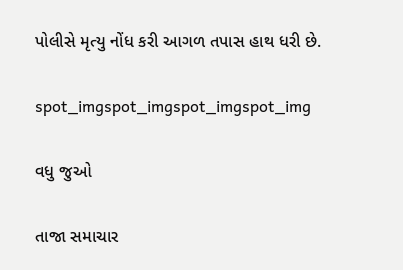પોલીસે મૃત્યુ નોંધ કરી આગળ તપાસ હાથ ધરી છે.

spot_imgspot_imgspot_imgspot_img

વધુ જુઓ

તાજા સમાચાર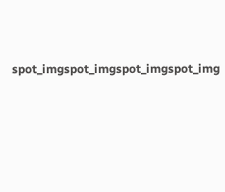spot_imgspot_imgspot_imgspot_img